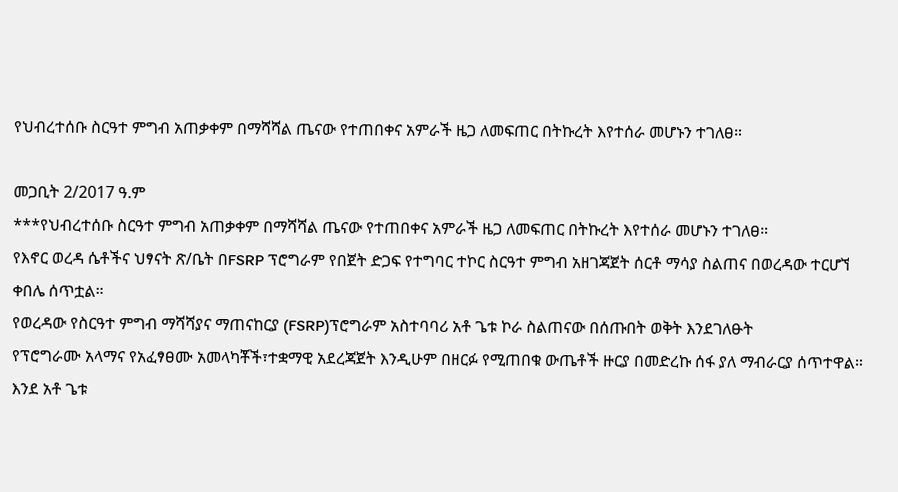የህብረተሰቡ ስርዓተ ምግብ አጠቃቀም በማሻሻል ጤናው የተጠበቀና አምራች ዜጋ ለመፍጠር በትኩረት እየተሰራ መሆኑን ተገለፀ።

መጋቢት 2/2017 ዓ.ም
***የህብረተሰቡ ስርዓተ ምግብ አጠቃቀም በማሻሻል ጤናው የተጠበቀና አምራች ዜጋ ለመፍጠር በትኩረት እየተሰራ መሆኑን ተገለፀ።
የእኖር ወረዳ ሴቶችና ህፃናት ጽ/ቤት በFSRP ፕሮግራም የበጀት ድጋፍ የተግባር ተኮር ስርዓተ ምግብ አዘገጃጀት ሰርቶ ማሳያ ስልጠና በወረዳው ተርሆኘ ቀበሌ ሰጥቷል።
የወረዳው የስርዓተ ምግብ ማሻሻያና ማጠናከርያ (FSRP)ፕሮግራም አስተባባሪ አቶ ጌቱ ኮራ ስልጠናው በሰጡበት ወቅት እንደገለፁት
የፕሮግራሙ አላማና የአፈፃፀሙ አመላካቾች፣ተቋማዊ አደረጃጀት እንዲሁም በዘርፉ የሚጠበቁ ውጤቶች ዙርያ በመድረኩ ሰፋ ያለ ማብራርያ ሰጥተዋል።
እንደ አቶ ጌቱ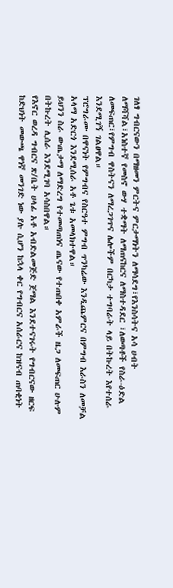ገለፃ ግብርናውን በማዘመን ምርትና ምርታማነትን ለማሳደግ፣የእንስሳትና አሳ ሀብት ለማሻሻል፣አነስተኛ የመስኖ ውሃ ተቋማት ለማጠናከርና ለማስተዳደር ፣ለወጣቶች የስራ-ዕድል ለመፍጠር፣የምግብ ዋስትናን ለማረጋገጥና ሌሎችም በርካታ ተግባራት ላይ በትኩረት እየተሰራ እንደሚገኝ ገልፀዋል።
ፕሮግራሙ በዋናነት የምግብና የስርዓተ ምግብ ጥንካሬው እንዲጨምርና በምግብ እራስን ለመቻል አላማ አድርጎ እንደሚሰራ አቶ ጌቱ አመላክተዋል።
ይህንን ስራ ውጤታማ ለማድረግ የተመጣጠነና ጤናው የተጠበቀ አምራች ዜጋ ለመፍጠር ሁሉም በትኩረት ሊሰራ እንደሚገባ አሳስበዋል።
የእኖር ወረዳ ግብርና ጽ/ቤት ሀላፊ አቶ አብድልመጅድ ጀማል እንደተናገሩት የግብርናው ዘርፍ ከድህነት መውጫ ዋነኛ መንገድ ነው ያሉ ሲሆን ከኋላ ቀር የግብርና አሰራርና ከዝናብ ጠባቂነት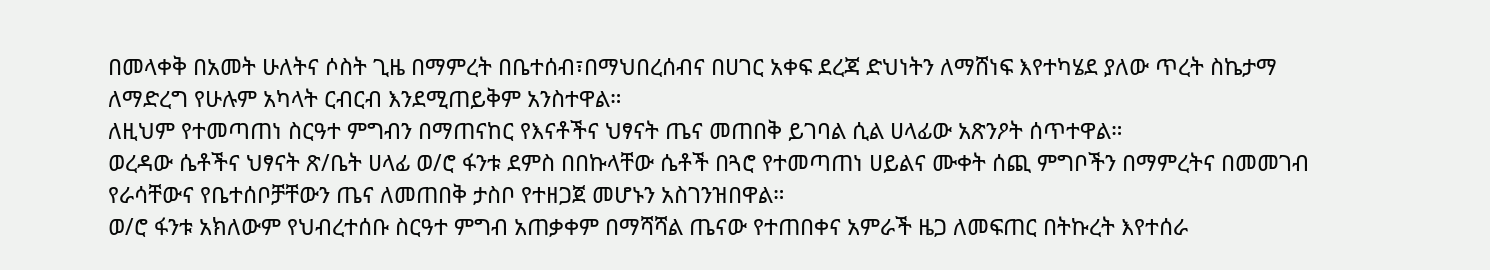በመላቀቅ በአመት ሁለትና ሶስት ጊዜ በማምረት በቤተሰብ፣በማህበረሰብና በሀገር አቀፍ ደረጃ ድህነትን ለማሸነፍ እየተካሄደ ያለው ጥረት ስኬታማ ለማድረግ የሁሉም አካላት ርብርብ እንደሚጠይቅም አንስተዋል።
ለዚህም የተመጣጠነ ስርዓተ ምግብን በማጠናከር የእናቶችና ህፃናት ጤና መጠበቅ ይገባል ሲል ሀላፊው አጽንዖት ሰጥተዋል።
ወረዳው ሴቶችና ህፃናት ጽ/ቤት ሀላፊ ወ/ሮ ፋንቱ ደምስ በበኩላቸው ሴቶች በጓሮ የተመጣጠነ ሀይልና ሙቀት ሰጪ ምግቦችን በማምረትና በመመገብ የራሳቸውና የቤተሰቦቻቸውን ጤና ለመጠበቅ ታስቦ የተዘጋጀ መሆኑን አስገንዝበዋል።
ወ/ሮ ፋንቱ አክለውም የህብረተሰቡ ስርዓተ ምግብ አጠቃቀም በማሻሻል ጤናው የተጠበቀና አምራች ዜጋ ለመፍጠር በትኩረት እየተሰራ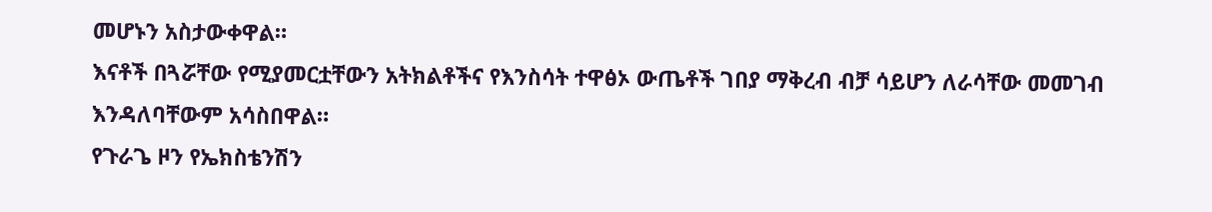መሆኑን አስታውቀዋል።
እናቶች በጓሯቸው የሚያመርቷቸውን አትክልቶችና የእንስሳት ተዋፅኦ ውጤቶች ገበያ ማቅረብ ብቻ ሳይሆን ለራሳቸው መመገብ እንዳለባቸውም አሳስበዋል።
የጉራጌ ዞን የኤክስቴንሽን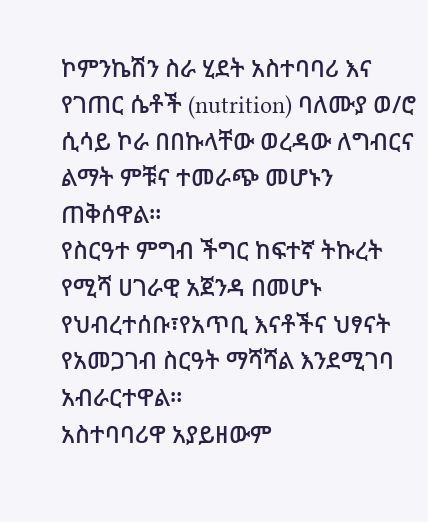ኮምንኬሽን ስራ ሂደት አስተባባሪ እና የገጠር ሴቶች (nutrition) ባለሙያ ወ/ሮ ሲሳይ ኮራ በበኩላቸው ወረዳው ለግብርና ልማት ምቹና ተመራጭ መሆኑን ጠቅሰዋል።
የስርዓተ ምግብ ችግር ከፍተኛ ትኩረት የሚሻ ሀገራዊ አጀንዳ በመሆኑ የህብረተሰቡ፣የአጥቢ እናቶችና ህፃናት የአመጋገብ ስርዓት ማሻሻል እንደሚገባ አብራርተዋል።
አስተባባሪዋ አያይዘውም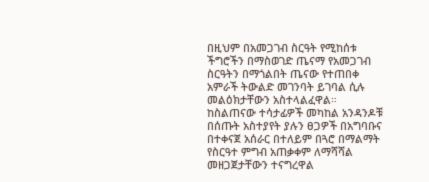በዚህም በአመጋገብ ስርዓት የሚከሰቱ ችግሮችን በማስወገድ ጤናማ የአመጋገብ ስርዓትን በማጎልበት ጤናው የተጠበቀ አምራች ትውልድ መገንባት ይገባል ሲሉ መልዕክታቸውን አስተላልፈዋል።
ከስልጠናው ተሳታፊዎች መካከል አንዳንዶቹ በሰጡት አስተያየት ያሉን ፀጋዎች በአግባቡና በተቀናጀ አሰራር በተለይም በጓሮ በማልማት የስርዓተ ምግብ አጠቃቀም ለማሻሻል መዘጋጀታቸውን ተናግረዋል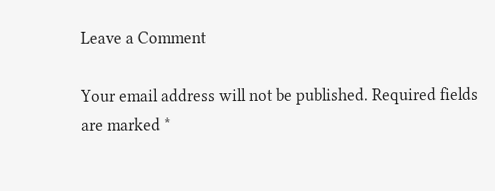Leave a Comment

Your email address will not be published. Required fields are marked *